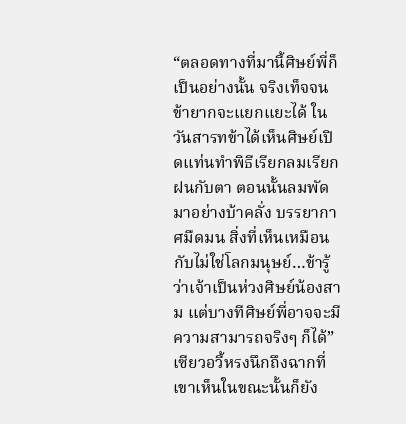“ตลอดทางที่มานี้ศิษย์พี่ก็เป็นอย่างนั้น จริงเท็จจนข้ายากจะแยกแยะได้ ในวันสารทข้าได้เห็นศิษย์เปิดแท่นทำพิธีเรียกลมเรียกฝนกับตา ตอนนั้นลมพัดมาอย่างบ้าคลั่ง บรรยากาศมืดมน สิ่งที่เห็นเหมือนกับไม่ใช่โลกมนุษย์…ข้ารู้ว่าเจ้าเป็นห่วงศิษย์น้องสาม แต่บางทีศิษย์พี่อาจจะมีความสามารถจริงๆ ก็ได้”
เซียวอวี้หรงนึกถึงฉากที่เขาเห็นในขณะนั้นก็ยัง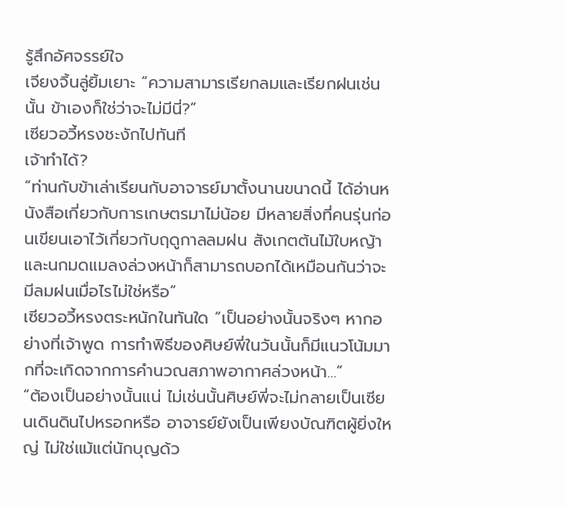รู้สึกอัศจรรย์ใจ
เจียงจิ้นลู่ยิ้มเยาะ “ความสามารเรียกลมและเรียกฝนเช่นนั้น ข้าเองก็ใช่ว่าจะไม่มีนี่?”
เซียวอวี้หรงชะงักไปทันที
เจ้าทำได้?
“ท่านกับข้าเล่าเรียนกับอาจารย์มาตั้งนานขนาดนี้ ได้อ่านหนังสือเกี่ยวกับการเกษตรมาไม่น้อย มีหลายสิ่งที่คนรุ่นก่อนเขียนเอาไว้เกี่ยวกับฤดูกาลลมฝน สังเกตต้นไม้ใบหญ้าและนกมดแมลงล่วงหน้าก็สามารถบอกได้เหมือนกันว่าจะมีลมฝนเมื่อไรไม่ใช่หรือ”
เซียวอวี้หรงตระหนักในทันใด “เป็นอย่างนั้นจริงๆ หากอย่างที่เจ้าพูด การทำพิธีของศิษย์พี่ในวันนั้นก็มีแนวโน้มมากที่จะเกิดจากการคำนวณสภาพอากาศล่วงหน้า…”
“ต้องเป็นอย่างนั้นแน่ ไม่เช่นนั้นศิษย์พี่จะไม่กลายเป็นเซียนเดินดินไปหรอกหรือ อาจารย์ยังเป็นเพียงบัณฑิตผู้ยิ่งใหญ่ ไม่ใช่แม้แต่นักบุญด้ว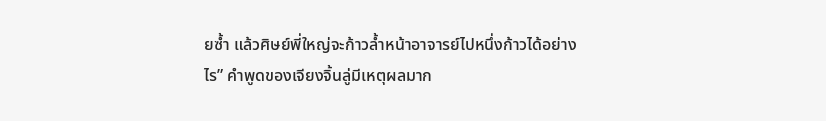ยซ้ำ แล้วศิษย์พี่ใหญ่จะก้าวล้ำหน้าอาจารย์ไปหนึ่งก้าวได้อย่างไร” คำพูดของเจียงจิ้นลู่มีเหตุผลมาก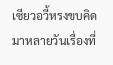เซียวอวี้หรงขบคิดมาหลายวันเรื่องที่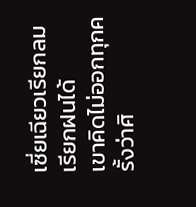เซี่ยเฉียวเรียกลมเรียกฝนได้
เขาคิดไม่ออกทุกครั้งว่าศิ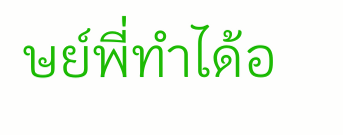ษย์พี่ทำได้อ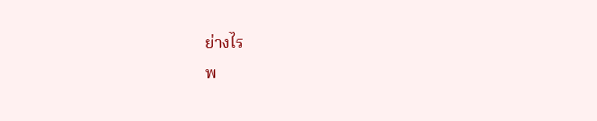ย่างไร
พ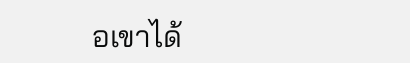อเขาได้